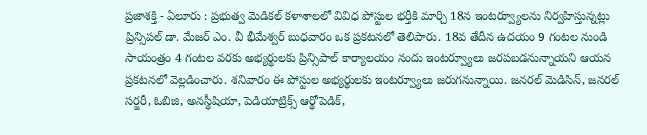ప్రజాశక్తి - ఏలూరు : ప్రభుత్వ మెడికల్ కళాశాలలో వివిధ పోస్టుల భర్తీకి మార్చి 18న ఇంటర్వ్యూలను నిర్వహిస్తున్నట్లు ప్రిన్సిపల్ డా. మేజర్ ఎం. వీ భీమేశ్వర్ బుధవారం ఒక ప్రకటనలో తెలిపారు. 18వ తేదీన ఉదయం 9 గంటల నుండి సాయంత్రం 4 గంటల వరకు అభ్యర్థులకు ప్రిన్సిపాల్ కార్యాలయం నందు ఇంటర్వ్యూలు జరపబడనున్నాయని ఆయన ప్రకటనలో వెల్లడించారు. శనివారం ఈ పోస్టుల అభ్యర్థులకు ఇంటర్వ్యూలు జరుగనున్నాయి. జనరల్ మెడిసిన్, జనరల్ సర్జరీ, ఓబిజి, అనస్థీషియా, పెడియాట్రిక్స్ ఆర్థోపెడిక్,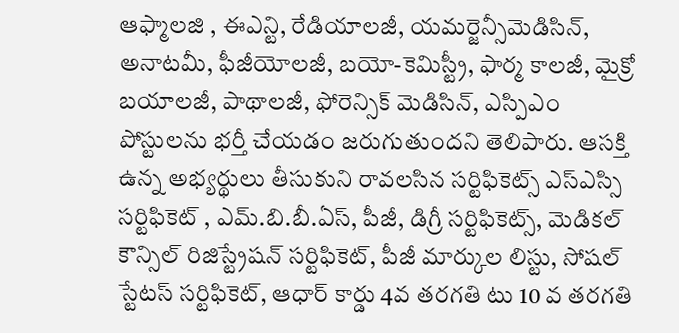ఆఫ్మాలజి , ఈఎన్టి, రేడియాలజీ, యమర్జెన్సీమెడిసిన్, అనాటమీ, ఫీజీయోలజీ, బయో-కెమిస్ట్రీ, ఫార్మ కాలజీ, మైక్రో బయాలజీ, పాథాలజీ, ఫోరెన్సిక్ మెడిసిన్, ఎస్పిఎం పోస్టులను భర్తీ చేయడం జరుగుతుందని తెలిపారు. ఆసక్తి ఉన్న అభ్యర్థులు తీసుకుని రావలసిన సర్టిఫికెట్స్ ఎస్ఎస్సి సర్టిఫికెట్ , ఎమ్.బి.బీ.ఏస్, పీజీ, డిగ్రీ సర్టిఫికెట్స్, మెడికల్ కౌన్సిల్ రిజిస్ట్రేషన్ సర్టిఫికెట్, పీజీ మార్కుల లిస్టు, సోషల్ స్టేటస్ సర్టిఫికెట్, ఆధార్ కార్డు 4వ తరగతి టు 10 వ తరగతి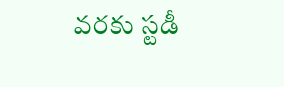వరకు స్టడీ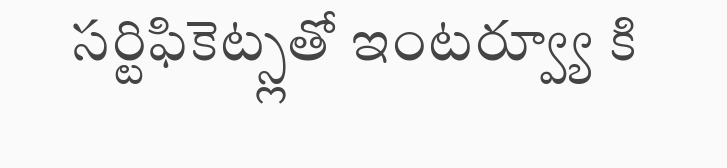సర్టిఫికెట్స్లతో ఇంటర్వ్యూ కి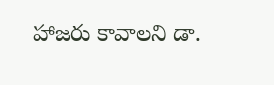హాజరు కావాలని డా.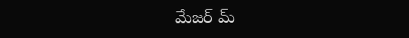మేజర్ మ్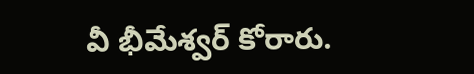వీ భీమేశ్వర్ కోరారు.